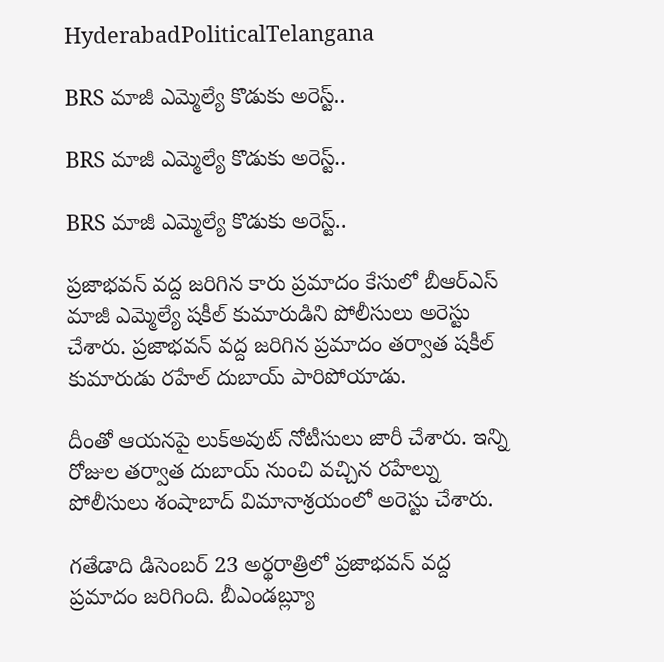HyderabadPoliticalTelangana

BRS మాజీ ఎమ్మెల్యే కొడుకు అరెస్ట్..

BRS మాజీ ఎమ్మెల్యే కొడుకు అరెస్ట్..

BRS మాజీ ఎమ్మెల్యే కొడుకు అరెస్ట్..

ప్రజాభవన్ వద్ద జరిగిన కారు ప్రమాదం కేసులో బీఆర్ఎస్ మాజీ ఎమ్మెల్యే షకీల్ కుమారుడిని పోలీసులు అరెస్టు చేశారు. ప్రజాభవన్ వద్ద జరిగిన ప్రమాదం తర్వాత షకీల్ కుమారుడు రహేల్ దుబాయ్ పారిపోయాడు.

దీంతో ఆయనపై లుక్అవుట్ నోటీసులు జారీ చేశారు. ఇన్ని రోజుల తర్వాత దుబాయ్ నుంచి వచ్చిన రహేల్ను పోలీసులు శంషాబాద్ విమానాశ్రయంలో అరెస్టు చేశారు.

గతేడాది డిసెంబర్ 23 అర్థరాత్రిలో ప్రజాభవన్ వద్ద ప్రమాదం జరిగింది. బీఎండబ్ల్యూ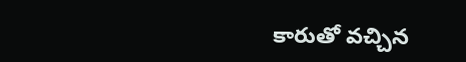కారుతో వచ్చిన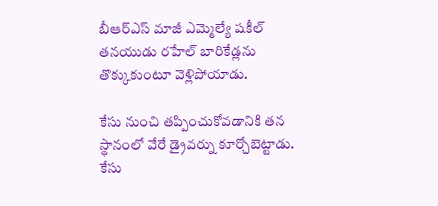బీఆర్ఎస్ మాజీ ఎమ్మెల్యే షకీల్ తనయుడు రహేల్ బారికేడ్లను తొక్కుకుంటూ వెళ్లిపోయాడు.

కేసు నుంచి తప్పించుకోవడానికి తన స్థానంలో వేరే డ్రైవర్ను కూర్చోబెట్టాడు. కేసు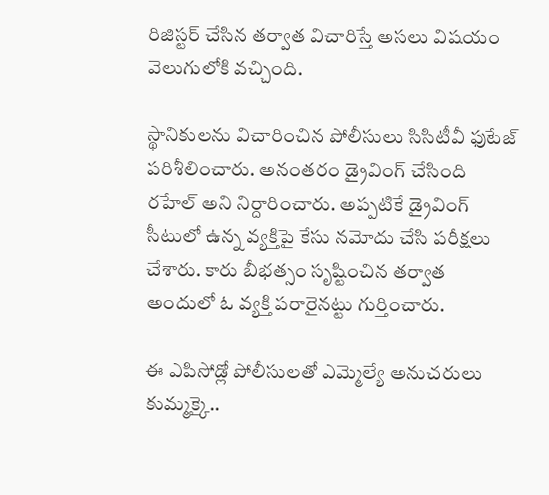రిజిస్టర్ చేసిన తర్వాత విచారిస్తే అసలు విషయం వెలుగులోకి వచ్చింది.

స్థానికులను విచారించిన పోలీసులు సిసిటీవీ ఫుటేజ్ పరిశీలించారు. అనంతరం డ్రైవింగ్ చేసింది రహేల్ అని నిర్దారించారు. అప్పటికే డ్రైవింగ్ సీటులో ఉన్న వ్యక్తిపై కేసు నమోదు చేసి పరీక్షలు చేశారు. కారు బీభత్సం సృష్టించిన తర్వాత అందులో ఓ వ్యక్తి పరారైనట్టు గుర్తించారు.

ఈ ఎపిసోడ్లో పోలీసులతో ఎమ్మెల్యే అనుచరులు కుమ్మక్కై..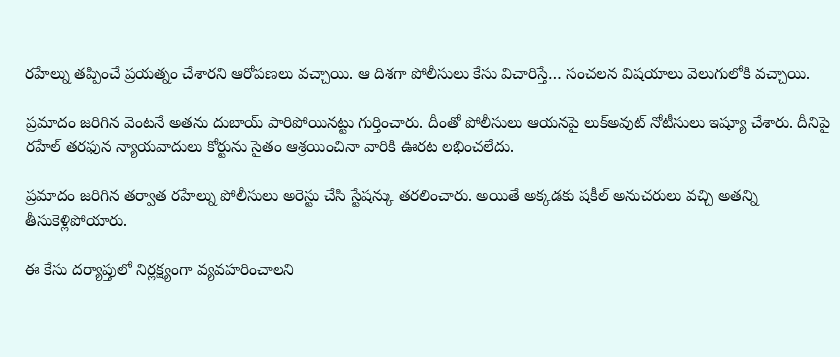రహేల్ను తప్పించే ప్రయత్నం చేశారని ఆరోపణలు వచ్చాయి. ఆ దిశగా పోలీసులు కేసు విచారిస్తే… సంచలన విషయాలు వెలుగులోకి వచ్చాయి.

ప్రమాదం జరిగిన వెంటనే అతను దుబాయ్ పారిపోయినట్టు గుర్తించారు. దీంతో పోలీసులు ఆయనపై లుక్అవుట్ నోటీసులు ఇష్యూ చేశారు. దీనిపై రహేల్ తరఫున న్యాయవాదులు కోర్టును సైతం ఆశ్రయించినా వారికి ఊరట లభించలేదు.

ప్రమాదం జరిగిన తర్వాత రహేల్ను పోలీసులు అరెస్టు చేసి స్టేషన్కు తరలించారు. అయితే అక్కడకు షకీల్ అనుచరులు వచ్చి అతన్ని తీసుకెళ్లిపోయారు.

ఈ కేసు దర్యాప్తులో నిర్లక్ష్యంగా వ్యవహరించాలని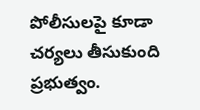పోలీసులపై కూడా చర్యలు తీసుకుంది ప్రభుత్వం.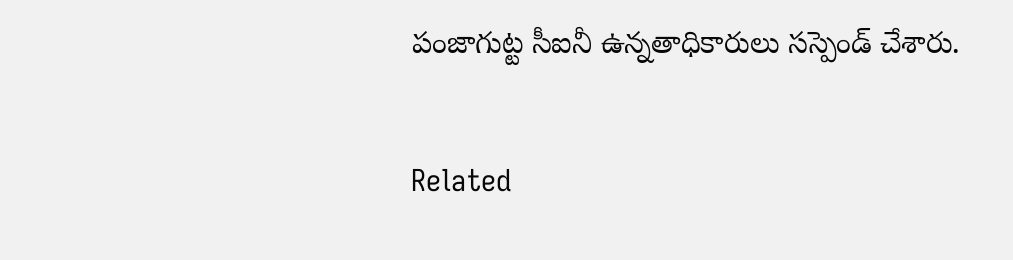పంజాగుట్ట సీఐనీ ఉన్నతాధికారులు సస్పెండ్ చేశారు.

Related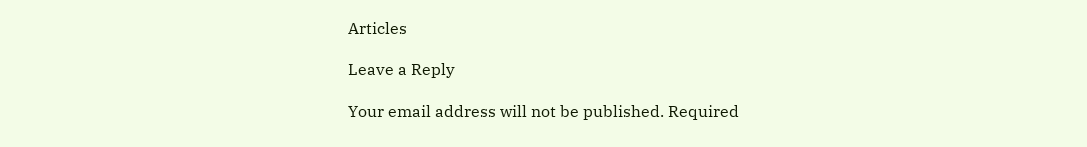Articles

Leave a Reply

Your email address will not be published. Required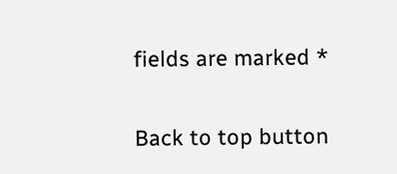fields are marked *

Back to top button